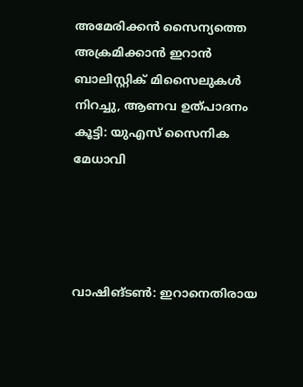അമേരിക്കന്‍ സൈന്യത്തെ അക്രമിക്കാന്‍ ഇറാന്‍ ബാലിസ്റ്റിക് മിസൈലുകള്‍ നിറച്ചു, ആണവ ഉത്പാദനം കൂട്ടി: യുഎസ് സൈനിക മേധാവി




വാഷിങ്ടണ്‍: ഇറാനെതിരായ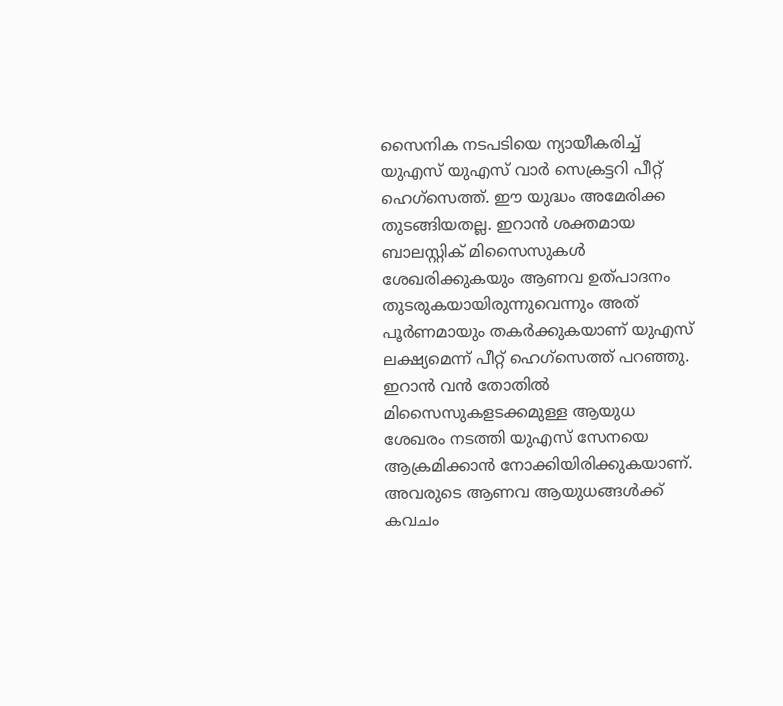സൈനിക നടപടിയെ ന്യായീകരിച്ച് യുഎസ് യുഎസ് വാര്‍ സെക്രട്ടറി പീറ്റ് ഹെഗ്സെത്ത്. ഈ യുദ്ധം അമേരിക്ക തുടങ്ങിയതല്ല. ഇറാന്‍ ശക്തമായ ബാലസ്റ്റിക് മിസൈസുകള്‍ ശേഖരിക്കുകയും ആണവ ഉത്പാദനം തുടരുകയായിരുന്നുവെന്നും അത് പൂര്‍ണമായും തകര്‍ക്കുകയാണ് യുഎസ് ലക്ഷ്യമെന്ന് പീറ്റ് ഹെഗ്സെത്ത് പറഞ്ഞു. ഇറാന്‍ വന്‍ തോതില്‍ മിസൈസുകളടക്കമുള്ള ആയുധ ശേഖരം നടത്തി യുഎസ് സേനയെ ആക്രമിക്കാന്‍ നോക്കിയിരിക്കുകയാണ്. അവരുടെ ആണവ ആയുധങ്ങള്‍ക്ക് കവചം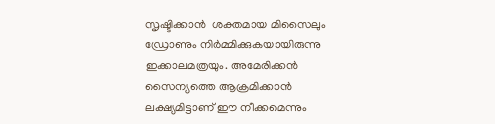സൃഷ്ടിക്കാന്‍  ശക്തമായ മിസൈലും ഡ്രോണും നിര്‍മ്മിക്കുകയായിരുന്നു ഇക്കാലമത്രയും. അമേരിക്കന്‍ സൈന്യത്തെ ആക്രമിക്കാന്‍ ലക്ഷ്യമിട്ടാണ് ഈ നീക്കമെന്നും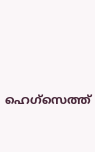ഹെഗ്സെത്ത്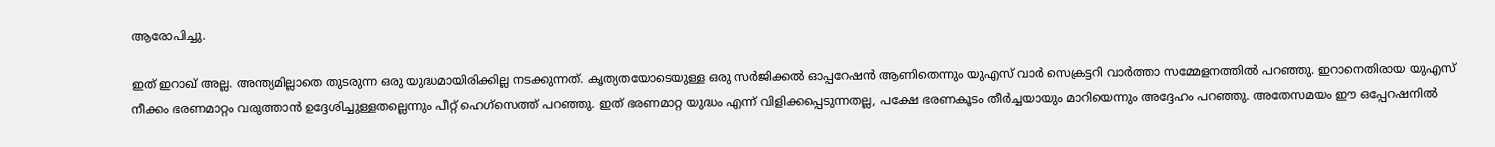ആരോപിച്ചു.

ഇത് ഇറാഖ് അല്ല. അന്ത്യമില്ലാതെ തുടരുന്ന ഒരു യുദ്ധമായിരിക്കില്ല നടക്കുന്നത്. കൃത്യതയോടെയുള്ള ഒരു സര്‍ജിക്കല്‍ ഓപ്പറേഷന്‍ ആണിതെന്നും യുഎസ് വാര്‍ സെക്രട്ടറി വാര്‍ത്താ സമ്മേളനത്തില്‍ പറഞ്ഞു. ഇറാനെതിരായ യുഎസ് നീക്കം ഭരണമാറ്റം വരുത്താന്‍ ഉദ്ദേശിച്ചുള്ളതല്ലെന്നും പീറ്റ് ഹെഗ്സെത്ത് പറഞ്ഞു. ഇത് ഭരണമാറ്റ യുദ്ധം എന്ന് വിളിക്കപ്പെടുന്നതല്ല, പക്ഷേ ഭരണകൂടം തീര്‍ച്ചയായും മാറിയെന്നും അദ്ദേഹം പറഞ്ഞു. അതേസമയം ഈ ഒപ്പേറഷനില്‍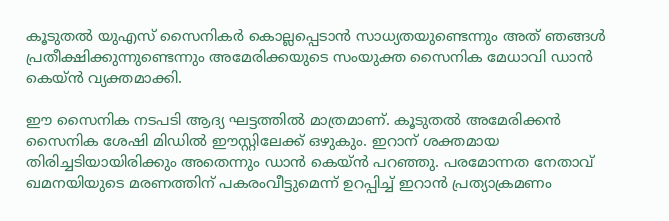കൂടുതല്‍ യുഎസ് സൈനികര്‍ കൊല്ലപ്പെടാന്‍ സാധ്യതയുണ്ടെന്നും അത് ഞങ്ങള്‍ പ്രതീക്ഷിക്കുന്നുണ്ടെന്നും അമേരിക്കയുടെ സംയുക്ത സൈനിക മേധാവി ഡാന്‍ കെയ്ന്‍ വ്യക്തമാക്കി.

ഈ സൈനിക നടപടി ആദ്യ ഘട്ടത്തില്‍ മാത്രമാണ്. കൂടുതല്‍ അമേരിക്കന്‍ സൈനിക ശേഷി മിഡില്‍ ഈസ്റ്റിലേക്ക് ഒഴുകും. ഇറാന് ശക്തമായ തിരിച്ചടിയായിരിക്കും അതെന്നും ഡാന്‍ കെയ്ന്‍ പറഞ്ഞു. പരമോന്നത നേതാവ് ഖമനയിയുടെ മരണത്തിന് പകരംവീട്ടുമെന്ന് ഉറപ്പിച്ച് ഇറാന്‍ പ്രത്യാക്രമണം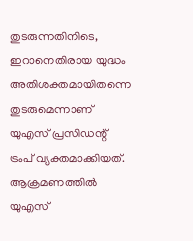തുടരുന്നതിനിടെ, ഇറാനെതിരായ യുദ്ധം അതിശക്തമായിതന്നെ തുടരുമെന്നാണ് യുഎസ് പ്രസിഡന്റ് ട്രംപ് വ്യക്തമാക്കിയത്. ആക്രമണത്തില്‍ യുഎസ്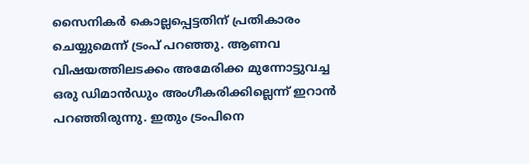സൈനികര്‍ കൊല്ലപ്പെട്ടതിന് പ്രതികാരം ചെയ്യുമെന്ന് ട്രംപ് പറഞ്ഞു. ആണവ വിഷയത്തിലടക്കം അമേരിക്ക മുന്നോട്ടുവച്ച ഒരു ഡിമാന്‍ഡും അംഗീകരിക്കില്ലെന്ന് ഇറാന്‍ പറഞ്ഞിരുന്നു. ഇതും ട്രംപിനെ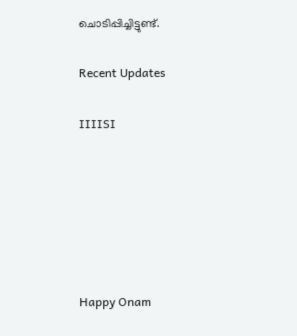ചൊടിപ്പിച്ചിട്ടുണ്ട്.

Recent Updates

IIIISI






Happy Onam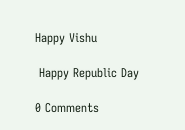Happy Vishu

 Happy Republic Day

0 Comments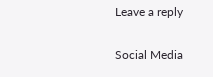Leave a reply

Social Media